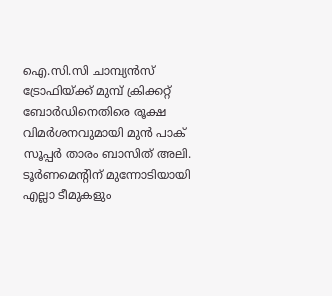ഐ.സി.സി ചാമ്പ്യന്‍സ് ട്രോഫിയ്ക്ക് മുമ്പ് ക്രിക്കറ്റ് ബോര്‍ഡിനെതിരെ രൂക്ഷ വിമര്‍ശനവുമായി മുന്‍ പാക് സൂപ്പര്‍ താരം ബാസിത് അലി. ടൂര്‍ണമെന്റിന് മുന്നോടിയായി എല്ലാ ടീമുകളും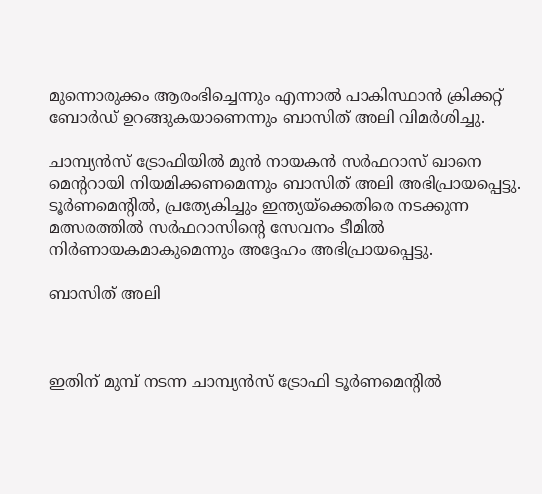മുന്നൊരുക്കം ആരംഭിച്ചെന്നും എന്നാല്‍ പാകിസ്ഥാന്‍ ക്രിക്കറ്റ് ബോര്‍ഡ് ഉറങ്ങുകയാണെന്നും ബാസിത് അലി വിമര്‍ശിച്ചു.

ചാമ്പ്യന്‍സ് ട്രോഫിയില്‍ മുന്‍ നായകന്‍ സര്‍ഫറാസ് ഖാനെ മെന്ററായി നിയമിക്കണമെന്നും ബാസിത് അലി അഭിപ്രായപ്പെട്ടു. ടൂര്‍ണമെന്റില്‍, പ്രത്യേകിച്ചും ഇന്ത്യയ്‌ക്കെതിരെ നടക്കുന്ന മത്സരത്തില്‍ സര്‍ഫറാസിന്റെ സേവനം ടീമില്‍ നിര്‍ണായകമാകുമെന്നും അദ്ദേഹം അഭിപ്രായപ്പെട്ടു.

ബാസിത് അലി



ഇതിന് മുമ്പ് നടന്ന ചാമ്പ്യന്‍സ് ട്രോഫി ടൂര്‍ണമെന്റില്‍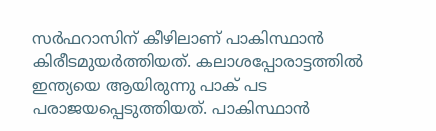സര്‍ഫറാസിന് കീഴിലാണ് പാകിസ്ഥാന്‍ കിരീടമുയര്‍ത്തിയത്. കലാശപ്പോരാട്ടത്തില്‍ ഇന്ത്യയെ ആയിരുന്നു പാക് പട പരാജയപ്പെടുത്തിയത്. പാകിസ്ഥാന്‍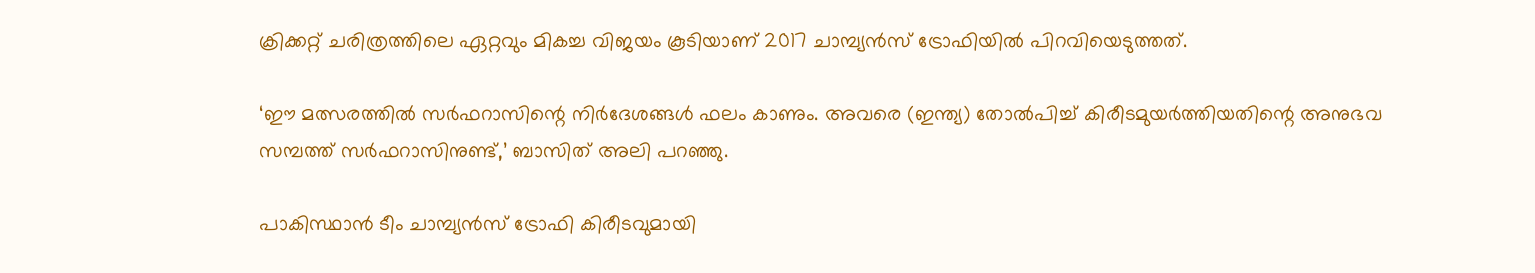ക്രിക്കറ്റ് ചരിത്രത്തിലെ ഏറ്റവും മികച്ച വിജയം കൂടിയാണ് 2017 ചാമ്പ്യന്‍സ് ട്രോഫിയില്‍ പിറവിയെടുത്തത്.

‘ഈ മത്സരത്തില്‍ സര്‍ഫറാസിന്റെ നിര്‍ദേശങ്ങള്‍ ഫലം കാണും. അവരെ (ഇന്ത്യ) തോല്‍പിച്ച് കിരീടമുയര്‍ത്തിയതിന്റെ അനുഭവ സമ്പത്ത് സര്‍ഫറാസിനുണ്ട്,’ ബാസിത് അലി പറഞ്ഞു.

പാകിസ്ഥാന്‍ ടീം ചാമ്പ്യന്‍സ് ട്രോഫി കിരീടവുമായി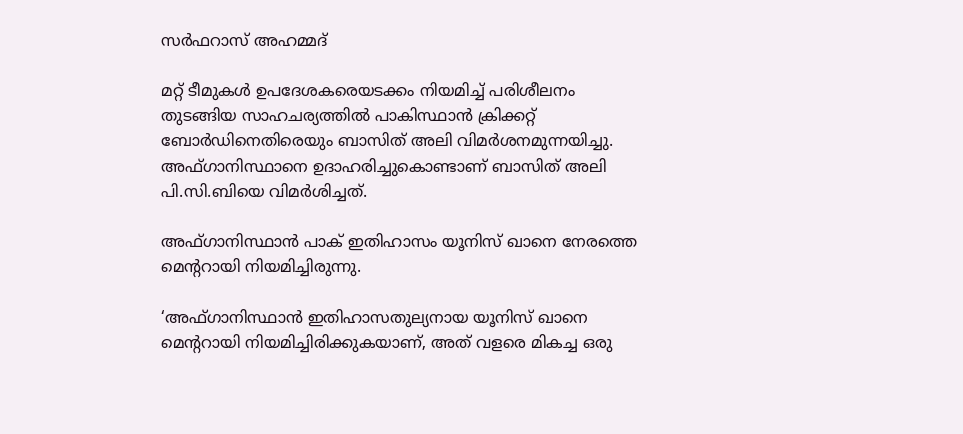സര്‍ഫറാസ് അഹമ്മദ്

മറ്റ് ടീമുകള്‍ ഉപദേശകരെയടക്കം നിയമിച്ച് പരിശീലനം തുടങ്ങിയ സാഹചര്യത്തില്‍ പാകിസ്ഥാന്‍ ക്രിക്കറ്റ് ബോര്‍ഡിനെതിരെയും ബാസിത് അലി വിമര്‍ശനമുന്നയിച്ചു. അഫ്ഗാനിസ്ഥാനെ ഉദാഹരിച്ചുകൊണ്ടാണ് ബാസിത് അലി പി.സി.ബിയെ വിമര്‍ശിച്ചത്.

അഫ്ഗാനിസ്ഥാന്‍ പാക് ഇതിഹാസം യൂനിസ് ഖാനെ നേരത്തെ മെന്ററായി നിയമിച്ചിരുന്നു.

‘അഫ്ഗാനിസ്ഥാന്‍ ഇതിഹാസതുല്യനായ യൂനിസ് ഖാനെ മെന്ററായി നിയമിച്ചിരിക്കുകയാണ്, അത് വളരെ മികച്ച ഒരു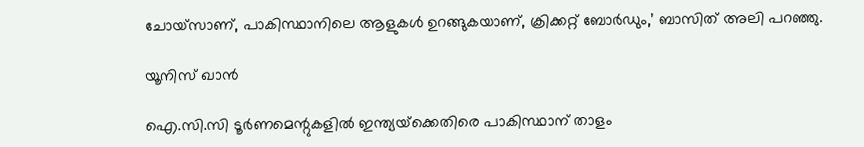ചോയ്‌സാണ്, പാകിസ്ഥാനിലെ ആളുകള്‍ ഉറങ്ങുകയാണ്, ക്രിക്കറ്റ് ബോര്‍ഡും,’ ബാസിത് അലി പറഞ്ഞു.

യൂനിസ് ഖാന്‍

ഐ.സി.സി ടൂര്‍ണമെന്റുകളില്‍ ഇന്ത്യയ്‌ക്കെതിരെ പാകിസ്ഥാന് താളം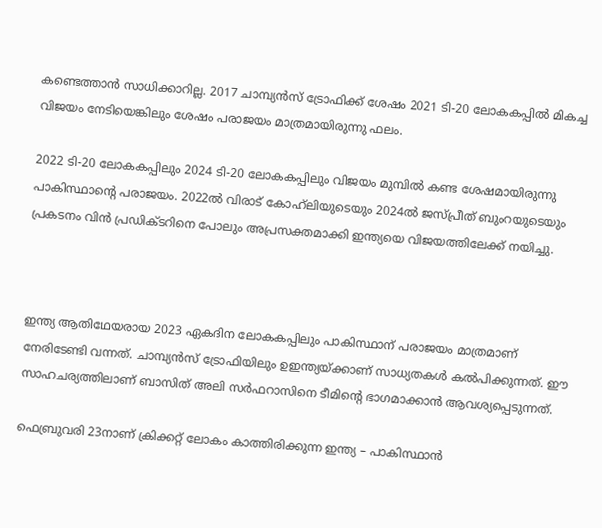കണ്ടെത്താന്‍ സാധിക്കാറില്ല. 2017 ചാമ്പ്യന്‍സ് ട്രോഫിക്ക് ശേഷം 2021 ടി-20 ലോകകപ്പില്‍ മികച്ച വിജയം നേടിയെങ്കിലും ശേഷം പരാജയം മാത്രമായിരുന്നു ഫലം.

2022 ടി-20 ലോകകപ്പിലും 2024 ടി-20 ലോകകപ്പിലും വിജയം മുമ്പില്‍ കണ്ട ശേഷമായിരുന്നു പാകിസ്ഥാന്റെ പരാജയം. 2022ല്‍ വിരാട് കോഹ്‌ലിയുടെയും 2024ല്‍ ജസ്പ്രീത് ബുംറയുടെയും പ്രകടനം വിന്‍ പ്രഡിക്ടറിനെ പോലും അപ്രസക്തമാക്കി ഇന്ത്യയെ വിജയത്തിലേക്ക് നയിച്ചു.



ഇന്ത്യ ആതിഥേയരായ 2023 ഏകദിന ലോകകപ്പിലും പാകിസ്ഥാന് പരാജയം മാത്രമാണ് നേരിടേണ്ടി വന്നത്. ചാമ്പ്യന്‍സ് ട്രോഫിയിലും ഉഇന്ത്യയ്ക്കാണ് സാധ്യതകള്‍ കല്‍പിക്കുന്നത്. ഈ സാഹചര്യത്തിലാണ് ബാസിത് അലി സര്‍ഫറാസിനെ ടീമിന്റെ ഭാഗമാക്കാന്‍ ആവശ്യപ്പെടുന്നത്.

ഫെബ്രുവരി 23നാണ് ക്രിക്കറ്റ് ലോകം കാത്തിരിക്കുന്ന ഇന്ത്യ – പാകിസ്ഥാന്‍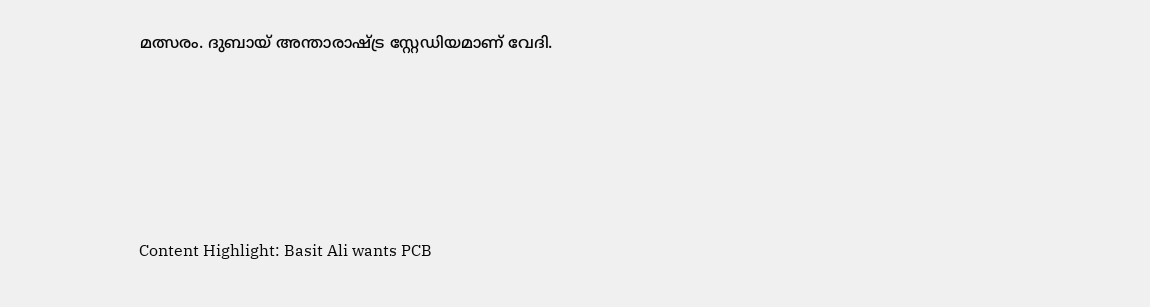മത്സരം. ദുബായ് അന്താരാഷ്ട്ര സ്റ്റേഡിയമാണ് വേദി.





Content Highlight: Basit Ali wants PCB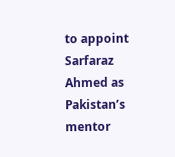to appoint Sarfaraz Ahmed as Pakistan’s mentor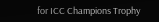for ICC Champions Trophy